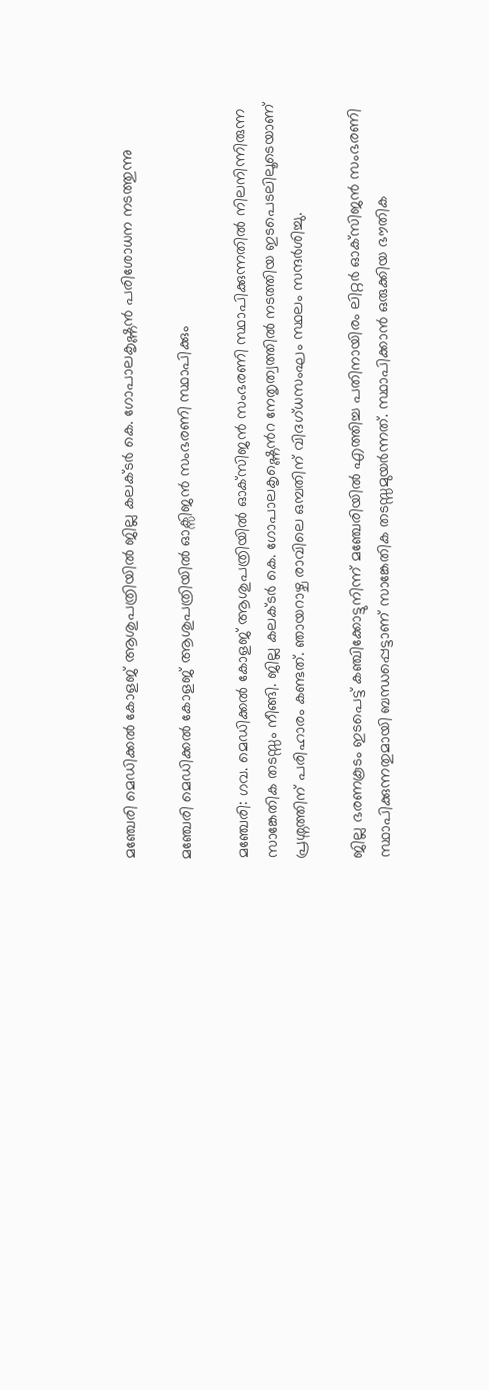മഞ്ചേരി മെഡിക്കൽ കോളജ് ആശുപത്രിയിൽ ജില്ല കലക്ടർ കെ. ഗോപാലകൃഷ്ണൻ പരിശോധന നടത്തുന്നു

മഞ്ചേരി മെഡിക്കൽ കോളജ് ആശുപത്രിയിൽ ഓക്സിജൻ സംഭരണി സ്ഥാപിക്കും

മഞ്ചേരി: ഗവ. മെഡിക്കല്‍ കോളജ് ആശുപത്രിയില്‍ ഓക്‌സിജന്‍ സംഭരണി സ്ഥാപിക്കുന്നതില്‍ നിലനിന്നിരുന്ന സാങ്കേതിക തടസ്സം നീങ്ങി. ജില്ല കലക്ടര്‍ കെ. ഗോപാലകൃഷ്ണെൻറ നേതൃത്വത്തില്‍ നടത്തിയ ഇടപെടലിലൂടെയാണ് പ്രശ്നത്തിന് പരിഹാരം കണ്ടത്. ഞായറാഴ്ച രാവിലെ ഒമ്പതിന് വിദഗ്ധസംഘം സ്ഥലം സന്ദർശിച്ചു.

ജില്ല ഭരണകൂടം ഇടപെട്ട് കഞ്ചിക്കോട്ടുനിന്ന് മഞ്ചേരിയില്‍ എത്തിച്ച പതിനായിരം ലിറ്റർ ഓക്‌സിജന്‍ സംഭരണി സ്ഥാപിക്കുന്നതുമായി ബന്ധപ്പെട്ടാണ് സാങ്കേതിക തടസ്സമുയര്‍ന്നത്. സ്ഥാപിക്കാന്‍ ഒരുക്കിയ ഭൗതിക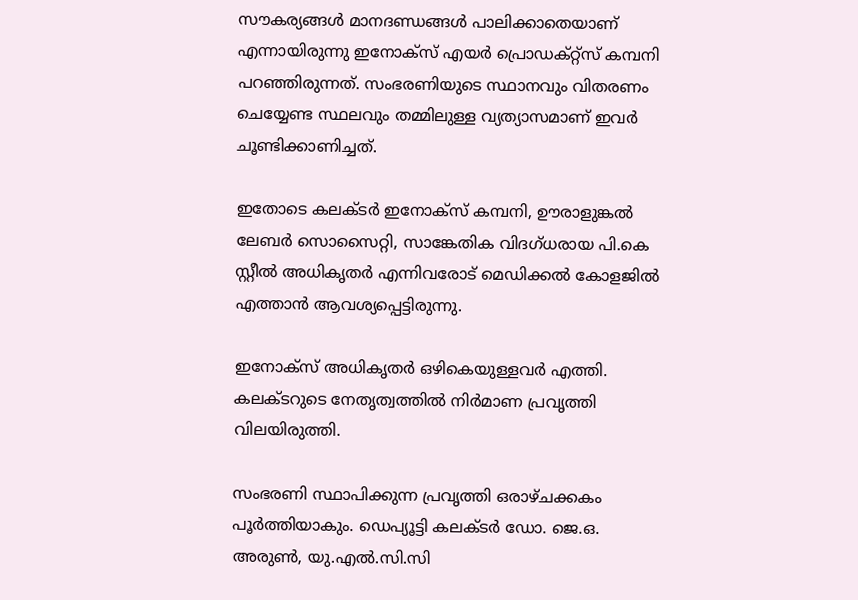സൗകര്യങ്ങള്‍ മാനദണ്ഡങ്ങള്‍ പാലിക്കാതെയാണ് എന്നായിരുന്നു ഇനോക്‌സ് എയര്‍ പ്രൊഡക്റ്റ്‌സ് കമ്പനി പറഞ്ഞിരുന്നത്. സംഭരണിയുടെ സ്ഥാനവും വിതരണം ചെയ്യേണ്ട സ്ഥലവും തമ്മിലുള്ള വ്യത്യാസമാണ് ഇവർ ചൂണ്ടിക്കാണിച്ചത്.

ഇതോടെ കലക്ടര്‍ ഇനോക്‌സ് കമ്പനി, ഊരാളുങ്കല്‍ ലേബര്‍ സൊസൈറ്റി, സാങ്കേതിക വിദഗ്ധരായ പി.കെ സ്റ്റീല്‍ അധികൃതര്‍ എന്നിവരോട് മെഡിക്കല്‍ കോളജില്‍ എത്താന്‍ ആവശ്യപ്പെട്ടിരുന്നു.

ഇനോക്‌സ് അധികൃതര്‍ ഒഴികെയുള്ളവര്‍ എത്തി. കലക്ടറുടെ നേതൃത്വത്തില്‍ നിര്‍മാണ പ്രവൃത്തി വിലയിരുത്തി.

സംഭരണി സ്ഥാപിക്കുന്ന പ്രവൃത്തി ഒരാഴ്ചക്കകം പൂര്‍ത്തിയാകും. ഡെപ്യൂട്ടി കലക്ടര്‍ ഡോ. ജെ.ഒ. അരുണ്‍, യു.എല്‍.സി.സി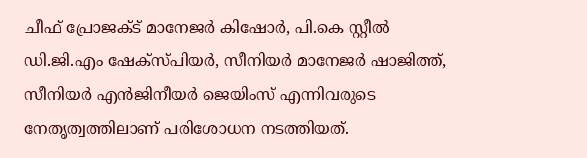ചീഫ് പ്രോജക്ട് മാനേജര്‍ കിഷോര്‍, പി.കെ സ്റ്റീല്‍ ഡി.ജി.എം ഷേക്‌സ്പിയര്‍, സീനിയര്‍ മാനേജര്‍ ഷാജിത്ത്, സീനിയര്‍ എൻജിനീയര്‍ ജെയിംസ് എന്നിവരുടെ നേതൃത്വത്തിലാണ് പരിശോധന നടത്തിയത്.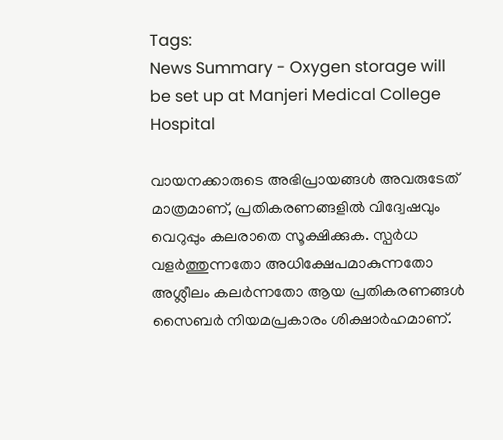Tags:
News Summary - Oxygen storage will be set up at Manjeri Medical College Hospital

വായനക്കാരുടെ അഭിപ്രായങ്ങള്‍ അവരുടേത് മാത്രമാണ്, പ്രതികരണങ്ങളിൽ വിദ്വേഷവും വെറുപ്പും കലരാതെ സൂക്ഷിക്കുക. സ്പർധ വളർത്തുന്നതോ അധിക്ഷേപമാകുന്നതോ അശ്ലീലം കലർന്നതോ ആയ പ്രതികരണങ്ങൾ സൈബർ നിയമപ്രകാരം ശിക്ഷാർഹമാണ്.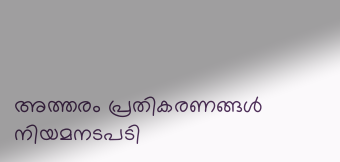അത്തരം പ്രതികരണങ്ങൾ നിയമനടപടി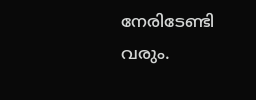നേരിടേണ്ടി വരും.